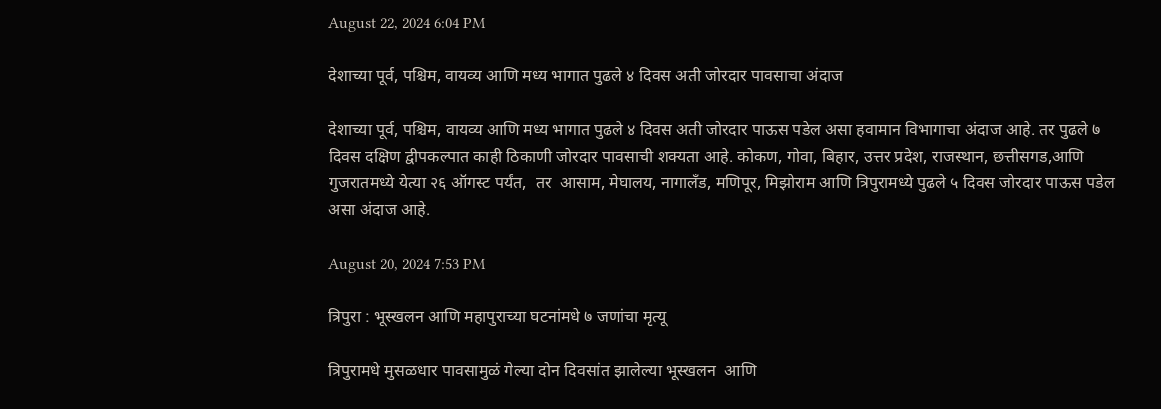August 22, 2024 6:04 PM

देशाच्या पूर्व, पश्चिम, वायव्य आणि मध्य भागात पुढले ४ दिवस अती जोरदार पावसाचा अंदाज

देशाच्या पूर्व, पश्चिम, वायव्य आणि मध्य भागात पुढले ४ दिवस अती जोरदार पाऊस पडेल असा हवामान विभागाचा अंदाज आहे. तर पुढले ७ दिवस दक्षिण द्वीपकल्पात काही ठिकाणी जोरदार पावसाची शक्यता आहे. कोकण, गोवा, बिहार, उत्तर प्रदेश, राजस्थान, छत्तीसगड,आणि गुजरातमध्ये येत्या २६ ऑगस्ट पर्यंत,  तर  आसाम, मेघालय, नागालँड, मणिपूर, मिझोराम आणि त्रिपुरामध्ये पुढले ५ दिवस जोरदार पाऊस पडेल असा अंदाज आहे.

August 20, 2024 7:53 PM

त्रिपुरा : भूस्खलन आणि महापुराच्या घटनांमधे ७ जणांचा मृत्यू

त्रिपुरामधे मुसळधार पावसामुळं गेल्या दोन दिवसांत झालेल्या भूस्खलन  आणि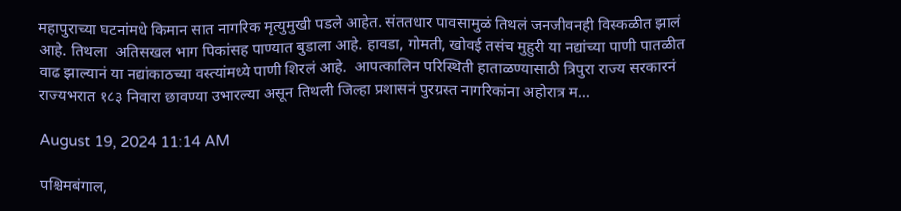महापुराच्या घटनांमधे किमान सात नागरिक मृत्युमुखी पडले आहेत. संततधार पावसामुळं तिथलं जनजीवनही विस्कळीत झालं आहे. तिथला  अतिसखल भाग पिकांसह पाण्यात बुडाला आहे. हावडा, गोमती, खोवई तसंच मुहुरी या नद्यांच्या पाणी पातळीत वाढ झाल्यानं या नद्यांकाठच्या वस्त्यांमध्ये पाणी शिरलं आहे.  आपत्कालिन परिस्थिती हाताळण्यासाठी त्रिपुरा राज्य सरकारनं राज्यभरात १८३ निवारा छावण्या उभारल्या असून तिथली जिल्हा प्रशासनं पुरग्रस्त नागरिकांना अहोरात्र म...

August 19, 2024 11:14 AM

पश्चिमबंगाल,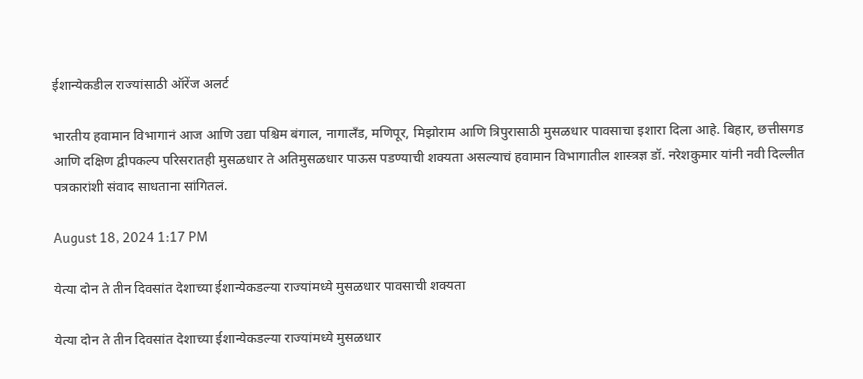ईशान्येकडील राज्यांसाठी ऑरेंज अलर्ट

भारतीय हवामान विभागानं आज आणि उद्या पश्चिम बंगाल, नागालँड, मणिपूर, मिझोराम आणि त्रिपुरासाठी मुसळधार पावसाचा इशारा दिला आहे. बिहार, छत्तीसगड आणि दक्षिण द्वीपकल्प परिसरातही मुसळधार ते अतिमुसळधार पाऊस पडण्याची शक्यता असल्याचं हवामान विभागातील शास्त्रज्ञ डॉ. नरेशकुमार यांनी नवी दिल्लीत पत्रकारांशी संवाद साधताना सांगितलं.

August 18, 2024 1:17 PM

येत्या दोन ते तीन दिवसांत देशाच्या ईशान्येकडल्या राज्यांमध्ये मुसळधार पावसाची शक्यता

येत्या दोन ते तीन दिवसांत देशाच्या ईशान्येकडल्या राज्यांमध्ये मुसळधार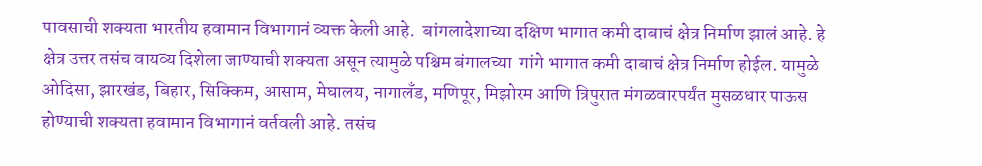पावसाची शक्यता भारतीय हवामान विभागानं व्यक्त केली आहे.  बांगलादेशाच्या दक्षिण भागात कमी दाबाचं क्षेत्र निर्माण झालं आहे. हे क्षेत्र उत्तर तसंच वायव्य दिशेला जाण्याची शक्यता असून त्यामुळे पश्चिम बंगालच्या  गांगे भागात कमी दाबाचं क्षेत्र निर्माण होईल. यामुळे ओदिसा, झारखंड, बिहार, सिक्किम, आसाम, मेघालय, नागालँड, मणिपूर, मिझोरम आणि त्रिपुरात मंगळवारपर्यंत मुसळधार पाऊस होण्याची शक्यता हवामान विभागानं वर्तवली आहे. तसंच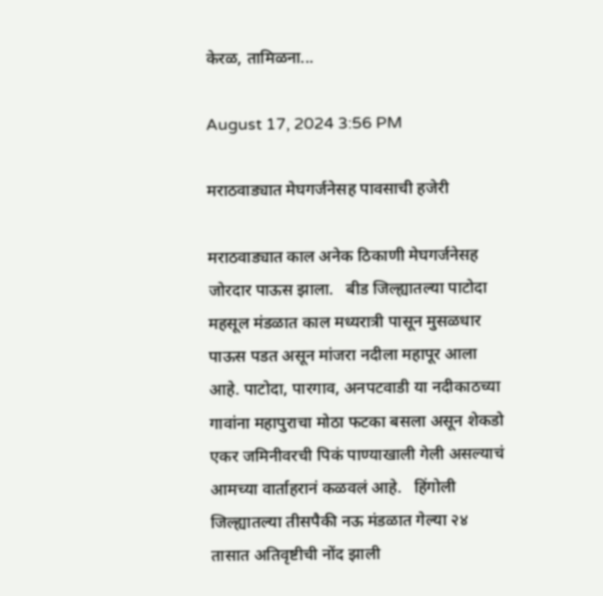केरळ, तामिळना...

August 17, 2024 3:56 PM

मराठवाड्यात मेघगर्जनेसह पावसाची हजेरी

मराठवाड्यात काल अनेक ठिकाणी मेघगर्जनेसह जोरदार पाऊस झाला.   बीड जिल्ह्यातल्या पाटोदा महसूल मंडळात काल मध्यरात्री पासून मुसळधार पाऊस पडत असून मांजरा नदीला महापूर आला आहे. पाटोदा, पारगाव, अनपटवाडी या नदीकाठच्या गावांना महापुराचा मोठा फटका बसला असून शेकडो एकर जमिनीवरची पिकं पाण्याखाली गेली असल्याचं आमच्या वार्ताहरानं कळवलं आहे.   हिंगोली जिल्ह्यातल्या तीसपैकी नऊ मंडळात गेल्या २४ तासात अतिवृष्टीची नोंद झाली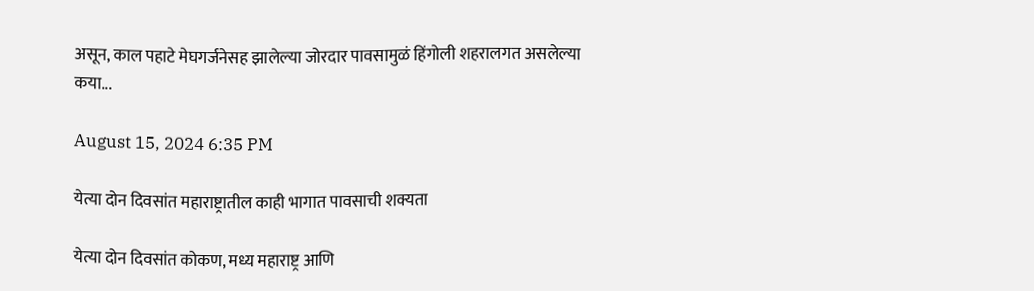असून, काल पहाटे मेघगर्जनेसह झालेल्या जोरदार पावसामुळं हिंगोली शहरालगत असलेल्या कया...

August 15, 2024 6:35 PM

येत्या दोन दिवसांत महाराष्ट्रातील काही भागात पावसाची शक्यता

येत्या दोन दिवसांत कोकण, मध्य महाराष्ट्र आणि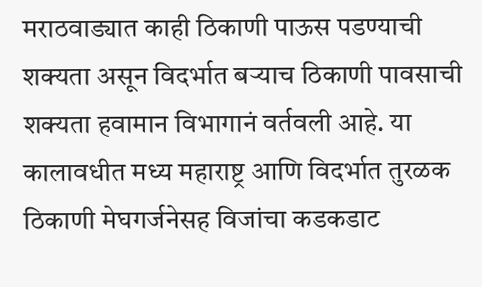मराठवाड्यात काही ठिकाणी पाऊस पडण्याची शक्यता असून विदर्भात बऱ्याच ठिकाणी पावसाची शक्यता हवामान विभागानं वर्तवली आहे. या कालावधीत मध्य महाराष्ट्र आणि विदर्भात तुरळक ठिकाणी मेघगर्जनेसह विजांचा कडकडाट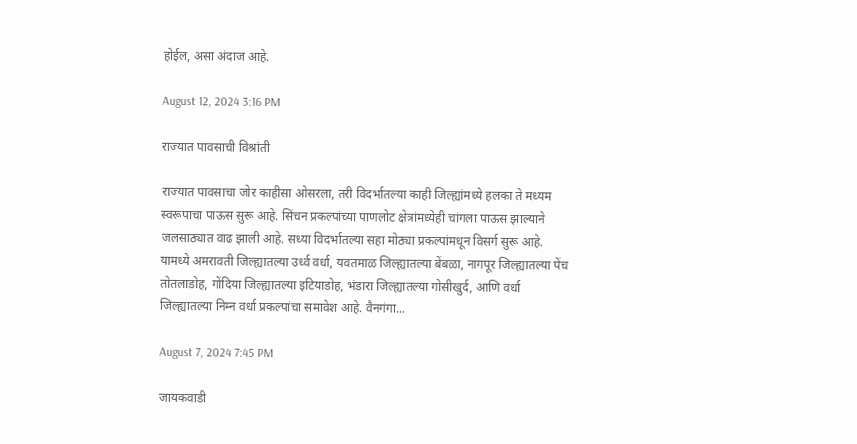होईल, असा अंदाज आहे.

August 12, 2024 3:16 PM

राज्यात पावसाची विश्रांती

राज्यात पावसाचा जोर काहीसा ओसरला, तरी विदर्भातल्या काही जिल्ह्यांमध्ये हलका ते मध्यम स्वरूपाचा पाऊस सुरू आहे. सिंचन प्रकल्पांच्या पाणलोट क्षेत्रांमध्येही चांगला पाऊस झाल्याने जलसाठ्यात वाढ झाली आहे. सध्या विदर्भातल्या सहा मोठ्या प्रकल्पांमधून विसर्ग सुरू आहे. यामध्ये अमरावती जिल्ह्यातल्या उर्ध्व वर्धा, यवतमाळ जिल्ह्यातल्या बेंबळा, नागपूर जिल्ह्यातल्या पेंच तोतलाडोह, गोंदिया जिल्ह्यातल्या इटियाडोह, भंडारा जिल्ह्यातल्या गोसीखुर्द, आणि वर्धा जिल्ह्यातल्या निम्न वर्धा प्रकल्पांचा समावेश आहे. वैनगंगा...

August 7, 2024 7:45 PM

जायकवाडी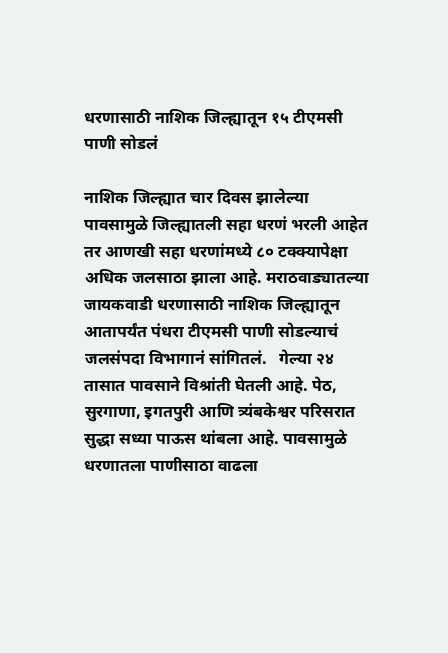धरणासाठी नाशिक जिल्ह्यातून १५ टीएमसी पाणी सोडलं

नाशिक जिल्ह्यात चार दिवस झालेल्या पावसामुळे जिल्ह्यातली सहा धरणं भरली आहेत तर आणखी सहा धरणांमध्ये ८० टक्क्यापेक्षा अधिक जलसाठा झाला आहे. मराठवाड्यातल्या जायकवाडी धरणासाठी नाशिक जिल्ह्यातून आतापर्यंत पंधरा टीएमसी पाणी सोडल्याचं जलसंपदा विभागानं सांगितलं.   गेल्या २४ तासात पावसाने विश्रांती घेतली आहे. पेठ, सुरगाणा, इगतपुरी आणि त्र्यंबकेश्वर परिसरात सुद्धा सध्या पाऊस थांबला आहे. पावसामुळे धरणातला पाणीसाठा वाढला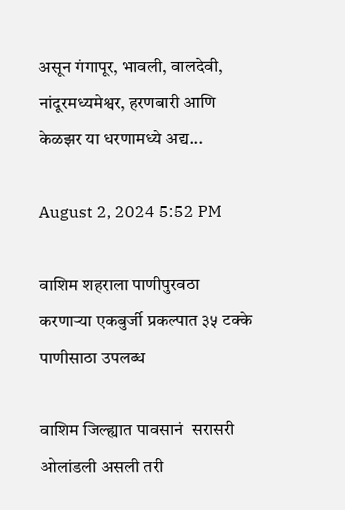असून गंगापूर, भावली, वालदेवी, नांदूरमध्यमेश्वर, हरणबारी आणि केळझर या धरणामध्ये अद्य...

August 2, 2024 5:52 PM

वाशिम शहराला पाणीपुरवठा करणाऱ्या एकबुर्जी प्रकल्पात ३५ टक्के पाणीसाठा उपलब्ध

वाशिम जिल्ह्यात पावसानं  सरासरी ओलांडली असली तरी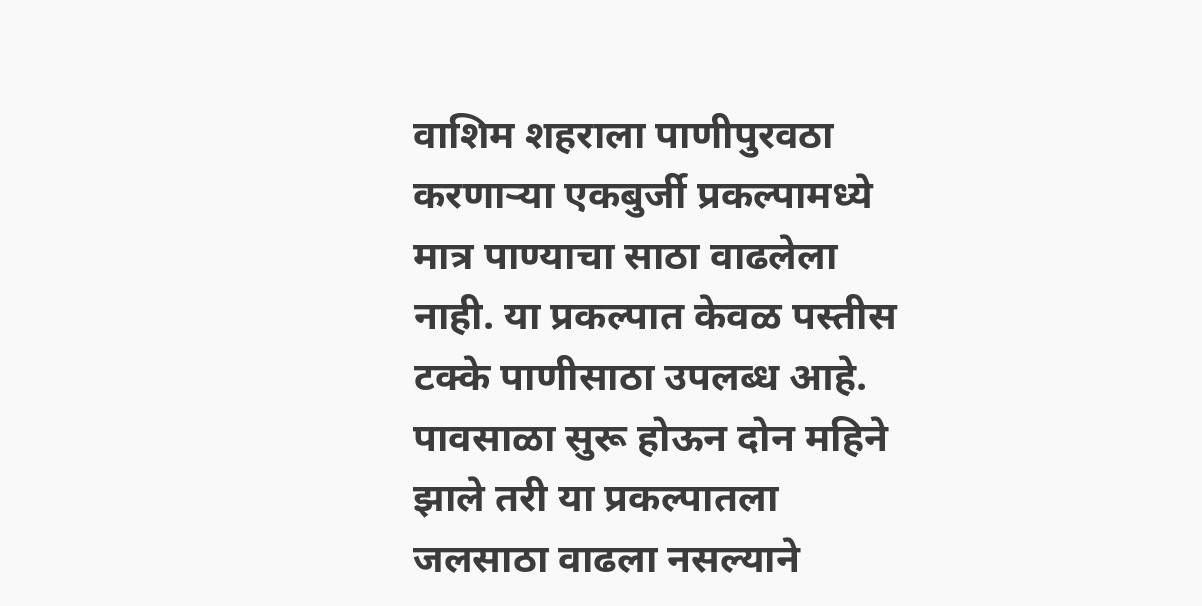वाशिम शहराला पाणीपुरवठा करणाऱ्या एकबुर्जी प्रकल्पामध्ये मात्र पाण्याचा साठा वाढलेला नाही. या प्रकल्पात केवळ पस्तीस टक्के पाणीसाठा उपलब्ध आहे. पावसाळा सुरू होऊन दोन महिने झाले तरी या प्रकल्पातला जलसाठा वाढला नसल्याने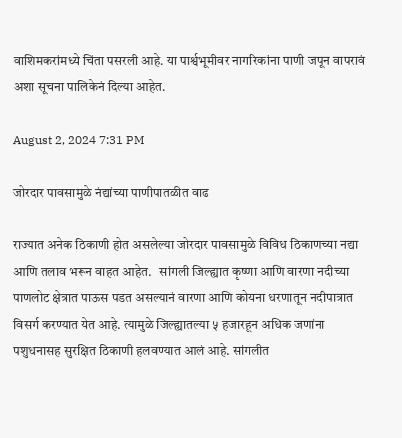वाशिमकरांमध्ये चिंता पसरली आहे. या पार्श्वभूमीवर नागरिकांना पाणी जपून वापरावं अशा सूचना पालिकेनं दिल्या आहेत.

August 2, 2024 7:31 PM

जोरदार पावसामुळे नंद्यांच्या पाणीपातळीत वाढ

राज्यात अनेक ठिकाणी होत असलेल्या जोरदार पावसामुळे विविध ठिकाणच्या नद्या आणि तलाव भरून वाहत आहेत.   सांगली जिल्ह्यात कृष्णा आणि वारणा नदीच्या पाणलोट क्षेत्रात पाऊस पडत असल्यानं वारणा आणि कोयना धरणातून नदीपात्रात विसर्ग करण्यात येत आहे. त्यामुळे जिल्ह्यातल्या ५ हजारहून अधिक जणांना पशुधनासह सुरक्षित ठिकाणी हलवण्यात आलं आहे. सांगलीत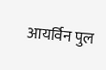आयर्विन पुल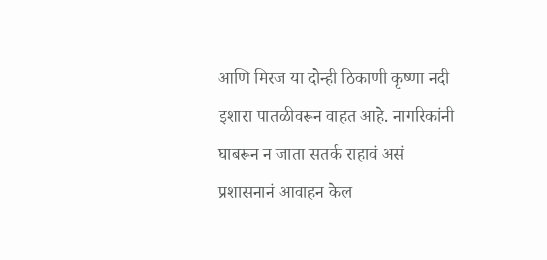आणि मिरज या दोन्ही ठिकाणी कृष्णा नदी इशारा पातळीवरून वाहत आहे. नागरिकांनी घाबरून न जाता सतर्क राहावं असं प्रशासनानं आवाहन केल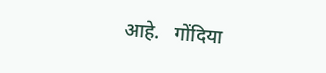आहे.   गोंदिया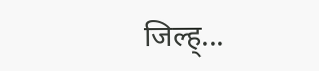जिल्ह्...